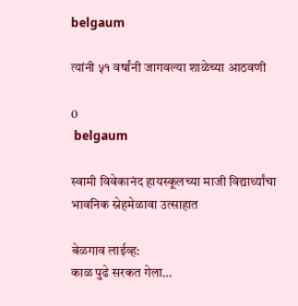belgaum

त्यांनी ५१ वर्षांनी जागवल्या शाळेच्या आठवणी

0
 belgaum

स्वामी विवेकानंद हायस्कूलच्या माजी विद्यार्थ्यांचा भावनिक स्नेहमेळावा उत्साहात

बेळगाव लाईव्ह:
काळ पुढे सरकत गेला…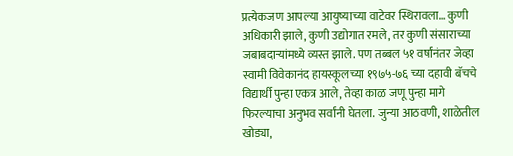प्रत्येकजण आपल्या आयुष्याच्या वाटेवर स्थिरावला… कुणी अधिकारी झाले, कुणी उद्योगात रमले, तर कुणी संसाराच्या जबाबदाऱ्यांमध्ये व्यस्त झाले. पण तब्बल ५१ वर्षांनंतर जेव्हा स्वामी विवेकानंद हायस्कूलच्या १९७५-७६ च्या दहावी बॅचचे विद्यार्थी पुन्हा एकत्र आले, तेव्हा काळ जणू पुन्हा मागे फिरल्याचा अनुभव सर्वांनी घेतला. जुन्या आठवणी, शाळेतील खोड्या,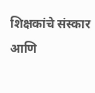शिक्षकांचे संस्कार आणि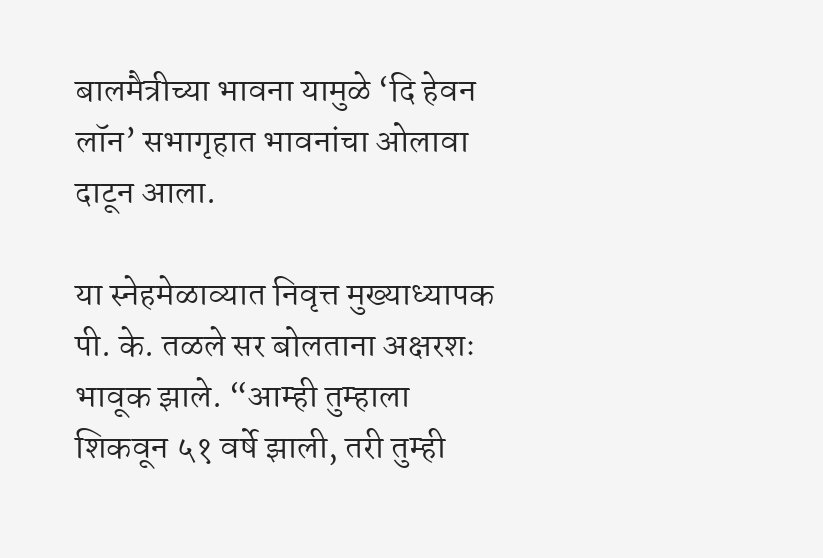बालमैत्रीच्या भावना यामुळे ‘दि हेवन लॉन’ सभागृहात भावनांचा ओलावा दाटून आला.

या स्नेहमेळाव्यात निवृत्त मुख्याध्यापक पी. के. तळले सर बोलताना अक्षरशः भावूक झाले. “आम्ही तुम्हाला शिकवून ५१ वर्षे झाली, तरी तुम्ही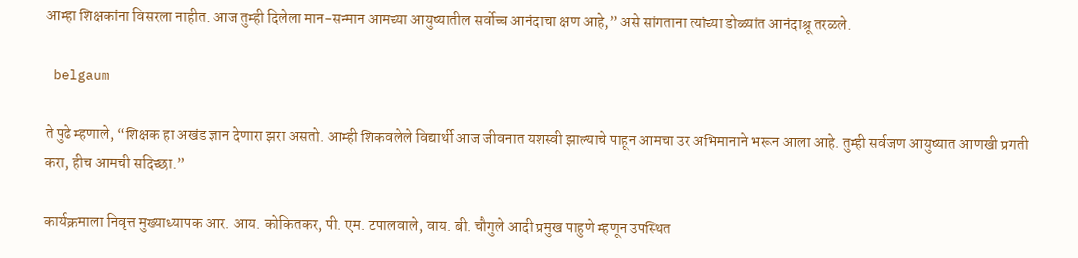आम्हा शिक्षकांना विसरला नाहीत. आज तुम्ही दिलेला मान-सन्मान आमच्या आयुष्यातील सर्वोच्च आनंदाचा क्षण आहे,” असे सांगताना त्यांच्या डोळ्यांत आनंदाश्रू तरळले.

 belgaum

ते पुढे म्हणाले, “शिक्षक हा अखंड ज्ञान देणारा झरा असतो. आम्ही शिकवलेले विद्यार्थी आज जीवनात यशस्वी झाल्याचे पाहून आमचा उर अभिमानाने भरून आला आहे. तुम्ही सर्वजण आयुष्यात आणखी प्रगती करा, हीच आमची सदिच्छा.”

कार्यक्रमाला निवृत्त मुख्याध्यापक आर. आय. कोकितकर, पी. एम. टपालवाले, वाय. बी. चौगुले आदी प्रमुख पाहुणे म्हणून उपस्थित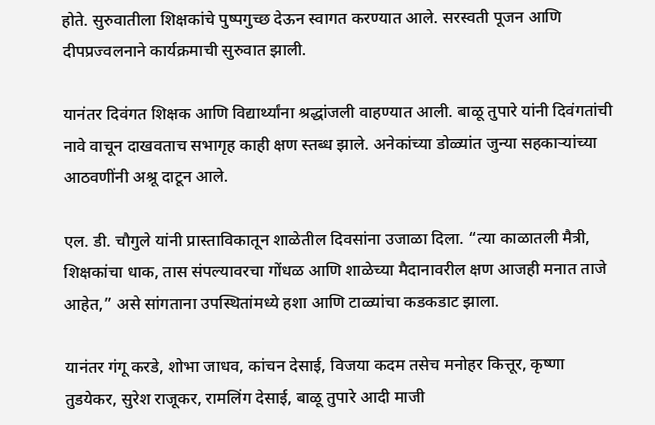होते. सुरुवातीला शिक्षकांचे पुष्पगुच्छ देऊन स्वागत करण्यात आले. सरस्वती पूजन आणि दीपप्रज्वलनाने कार्यक्रमाची सुरुवात झाली.

यानंतर दिवंगत शिक्षक आणि विद्यार्थ्यांना श्रद्धांजली वाहण्यात आली. बाळू तुपारे यांनी दिवंगतांची नावे वाचून दाखवताच सभागृह काही क्षण स्तब्ध झाले. अनेकांच्या डोळ्यांत जुन्या सहकाऱ्यांच्या आठवणींनी अश्रू दाटून आले.

एल. डी. चौगुले यांनी प्रास्ताविकातून शाळेतील दिवसांना उजाळा दिला. “त्या काळातली मैत्री, शिक्षकांचा धाक, तास संपल्यावरचा गोंधळ आणि शाळेच्या मैदानावरील क्षण आजही मनात ताजे आहेत,” असे सांगताना उपस्थितांमध्ये हशा आणि टाळ्यांचा कडकडाट झाला.

यानंतर गंगू करडे, शोभा जाधव, कांचन देसाई, विजया कदम तसेच मनोहर कित्तूर, कृष्णा तुडयेकर, सुरेश राजूकर, रामलिंग देसाई, बाळू तुपारे आदी माजी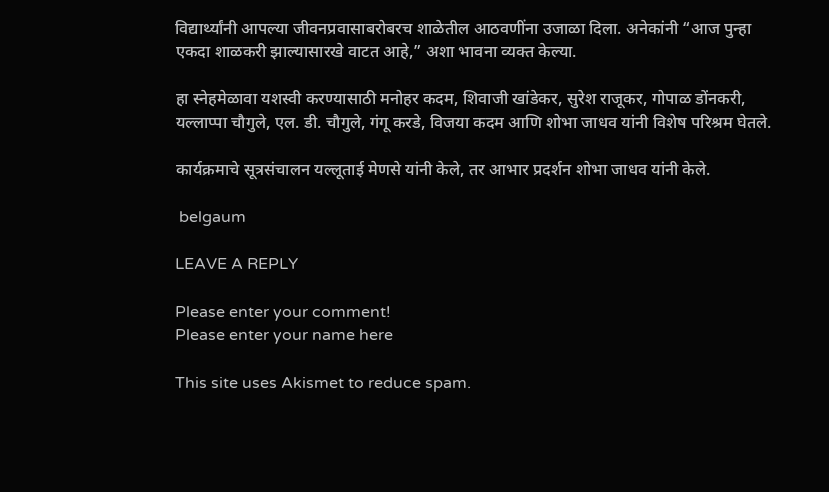विद्यार्थ्यांनी आपल्या जीवनप्रवासाबरोबरच शाळेतील आठवणींना उजाळा दिला. अनेकांनी “आज पुन्हा एकदा शाळकरी झाल्यासारखे वाटत आहे,” अशा भावना व्यक्त केल्या.

हा स्नेहमेळावा यशस्वी करण्यासाठी मनोहर कदम, शिवाजी खांडेकर, सुरेश राजूकर, गोपाळ डोंनकरी, यल्लाप्पा चौगुले, एल. डी. चौगुले, गंगू करडे, विजया कदम आणि शोभा जाधव यांनी विशेष परिश्रम घेतले.

कार्यक्रमाचे सूत्रसंचालन यल्लूताई मेणसे यांनी केले, तर आभार प्रदर्शन शोभा जाधव यांनी केले.

 belgaum

LEAVE A REPLY

Please enter your comment!
Please enter your name here

This site uses Akismet to reduce spam.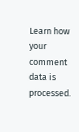Learn how your comment data is processed.